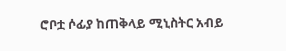ሮቦቷ ሶፊያ ከጠቅላይ ሚኒስትር አብይ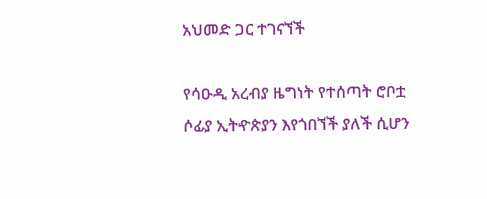አህመድ ጋር ተገናኘች

የሳዑዲ አረብያ ዜግነት የተሰጣት ሮቦቷ ሶፊያ ኢትዯጵያን እየጎበኘች ያለች ሲሆን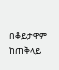በቆይታዋም ከጠቅላይ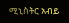ሚኒስትር አብይ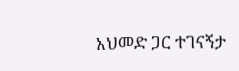አህመድ ጋር ተገናኝታ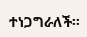ተነጋግራለች።